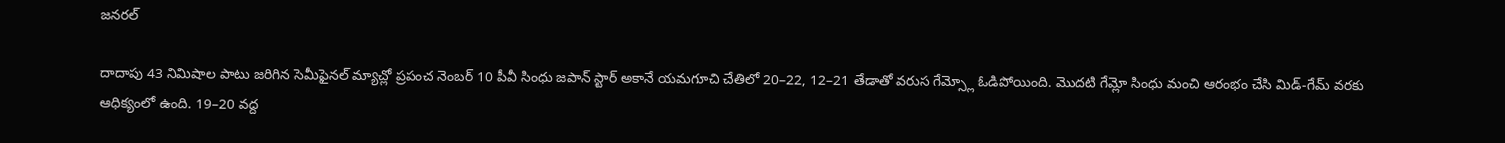జనరల్

దాదాపు 43 నిమిషాల పాటు జరిగిన సెమీఫైనల్ మ్యాచ్లో ప్రపంచ నెంబర్ 10 పీవీ సింధు జపాన్ స్టార్ అకానే యమగూచి చేతిలో 20–22, 12–21 తేడాతో వరుస గేమ్స్లో ఓడిపోయింది. మొదటి గేమ్లో సింధు మంచి ఆరంభం చేసి మిడ్-గేమ్ వరకు ఆధిక్యంలో ఉంది. 19–20 వద్ద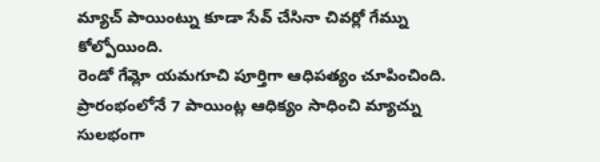మ్యాచ్ పాయింట్ను కూడా సేవ్ చేసినా చివర్లో గేమ్ను కోల్పోయింది.
రెండో గేమ్లో యమగూచి పూర్తిగా ఆధిపత్యం చూపించింది. ప్రారంభంలోనే 7 పాయింట్ల ఆధిక్యం సాధించి మ్యాచ్ను సులభంగా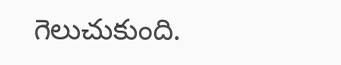గెలుచుకుంది.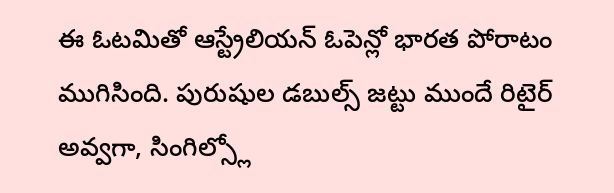ఈ ఓటమితో ఆస్ట్రేలియన్ ఓపెన్లో భారత పోరాటం ముగిసింది. పురుషుల డబుల్స్ జట్టు ముందే రిటైర్ అవ్వగా, సింగిల్స్లో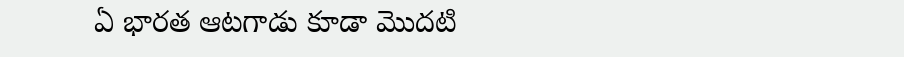ఏ భారత ఆటగాడు కూడా మొదటి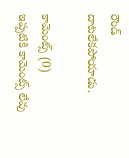రౌండ్ దాటలేకపోయాడు.

కామెంట్స్ (0)
ఇప్పటికి కామెంట్స్ లేవు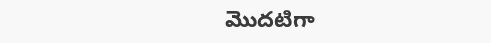మొదటిగా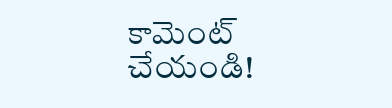కామెంట్ చేయండి!